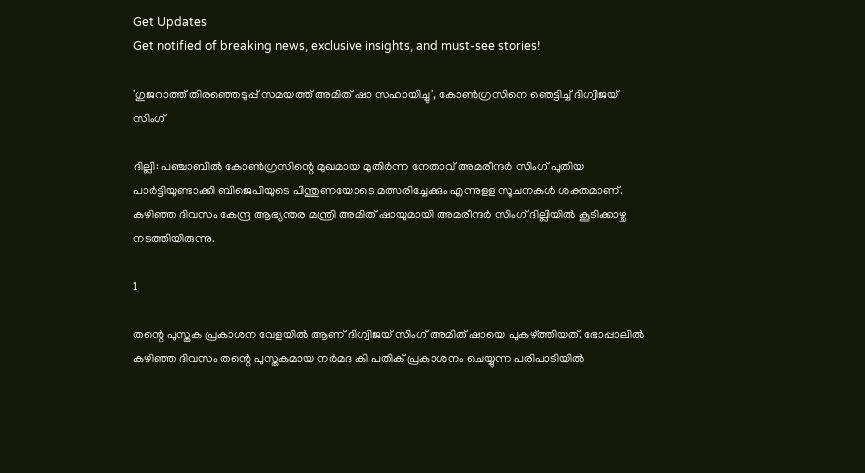Get Updates
Get notified of breaking news, exclusive insights, and must-see stories!

'ഗുജറാത്ത് തിരഞ്ഞെടുപ്പ് സമയത്ത് അമിത് ഷാ സഹായിച്ചു', കോൺഗ്രസിനെ ഞെട്ടിച്ച് ദിഗ്വിജയ് സിംഗ്

ദില്ലി: പഞ്ചാബില്‍ കോണ്‍ഗ്രസിന്റെ മുഖമായ മുതിര്‍ന്ന നേതാവ് അമരീന്ദര്‍ സിംഗ് പുതിയ പാര്‍ട്ടിയുണ്ടാക്കി ബിജെപിയുടെ പിന്തുണയോടെ മത്സരിച്ചേക്കും എന്നുളള സൂചനകള്‍ ശക്തമാണ്. കഴിഞ്ഞ ദിവസം കേന്ദ്ര ആഭ്യന്തര മന്ത്രി അമിത് ഷായുമായി അമരീന്ദര്‍ സിംഗ് ദില്ലിയില്‍ കൂടിക്കാഴ്ച നടത്തിയിരുന്നു.

1

തന്റെ പുസ്തക പ്രകാശന വേളയില്‍ ആണ് ദിഗ്വിജയ് സിംഗ് അമിത് ഷായെ പുകഴ്ത്തിയത്. ഭോപ്പാലില്‍ കഴിഞ്ഞ ദിവസം തന്റെ പുസ്തകമായ നര്‍മദ കി പതിക് പ്രകാശനം ചെയ്യുന്ന പരിപാടിയില്‍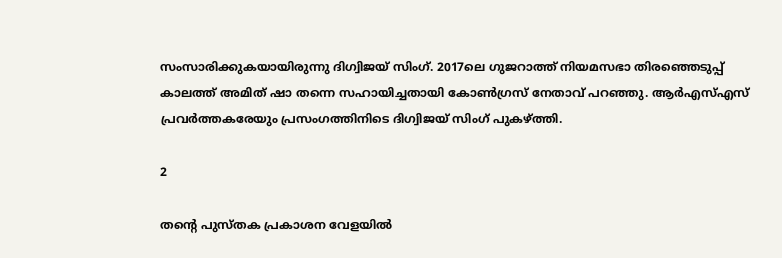സംസാരിക്കുകയായിരുന്നു ദിഗ്വിജയ് സിംഗ്. 2017ലെ ഗുജറാത്ത് നിയമസഭാ തിരഞ്ഞെടുപ്പ് കാലത്ത് അമിത് ഷാ തന്നെ സഹായിച്ചതായി കോണ്‍ഗ്രസ് നേതാവ് പറഞ്ഞു. ആര്‍എസ്എസ് പ്രവര്‍ത്തകരേയും പ്രസംഗത്തിനിടെ ദിഗ്വിജയ് സിംഗ് പുകഴ്ത്തി.

2

തന്റെ പുസ്തക പ്രകാശന വേളയില്‍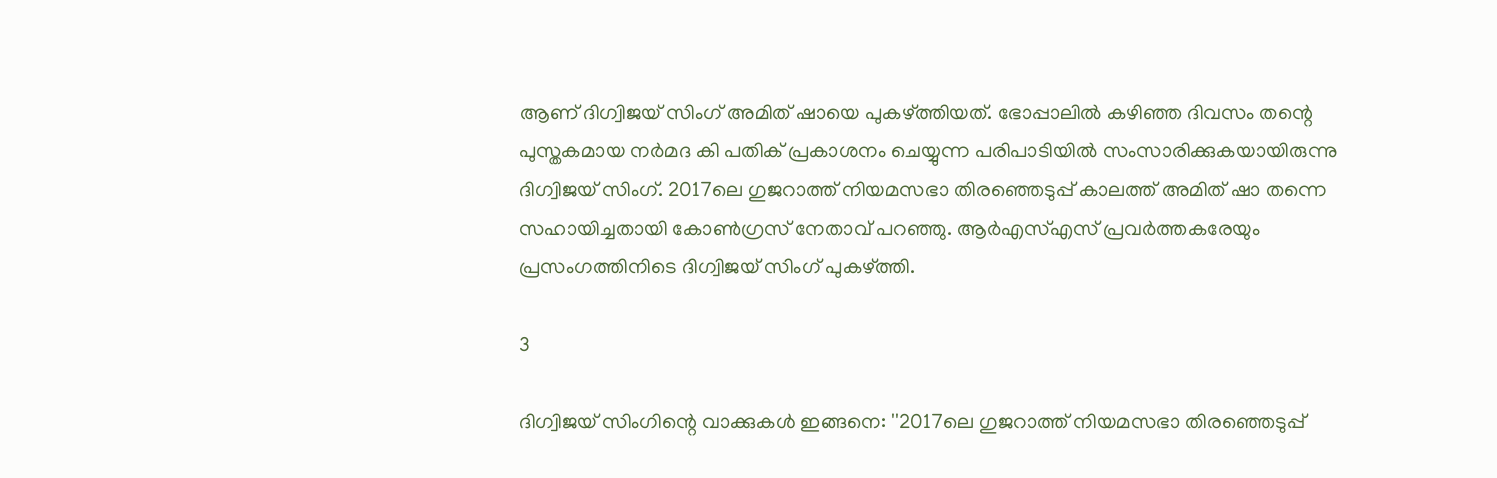ആണ് ദിഗ്വിജയ് സിംഗ് അമിത് ഷായെ പുകഴ്ത്തിയത്. ഭോപ്പാലില്‍ കഴിഞ്ഞ ദിവസം തന്റെ പുസ്തകമായ നര്‍മദ കി പതിക് പ്രകാശനം ചെയ്യുന്ന പരിപാടിയില്‍ സംസാരിക്കുകയായിരുന്നു ദിഗ്വിജയ് സിംഗ്. 2017ലെ ഗുജറാത്ത് നിയമസഭാ തിരഞ്ഞെടുപ്പ് കാലത്ത് അമിത് ഷാ തന്നെ സഹായിച്ചതായി കോണ്‍ഗ്രസ് നേതാവ് പറഞ്ഞു. ആര്‍എസ്എസ് പ്രവര്‍ത്തകരേയും പ്രസംഗത്തിനിടെ ദിഗ്വിജയ് സിംഗ് പുകഴ്ത്തി.

3

ദിഗ്വിജയ് സിംഗിന്റെ വാക്കുകള്‍ ഇങ്ങനെ: ''2017ലെ ഗുജറാത്ത് നിയമസഭാ തിരഞ്ഞെടുപ്പ്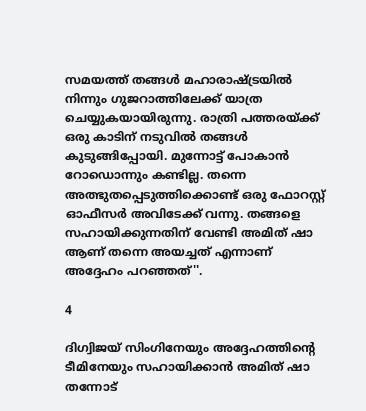സമയത്ത് തങ്ങള്‍ മഹാരാഷ്ട്രയില്‍ നിന്നും ഗുജറാത്തിലേക്ക് യാത്ര ചെയ്യുകയായിരുന്നു. രാത്രി പത്തരയ്ക്ക് ഒരു കാടിന് നടുവില്‍ തങ്ങള്‍ കുടുങ്ങിപ്പോയി. മുന്നോട്ട് പോകാന്‍ റോഡൊന്നും കണ്ടില്ല. തന്നെ അത്ഭുതപ്പെടുത്തിക്കൊണ്ട് ഒരു ഫോറസ്റ്റ് ഓഫീസര്‍ അവിടേക്ക് വന്നു. തങ്ങളെ സഹായിക്കുന്നതിന് വേണ്ടി അമിത് ഷാ ആണ് തന്നെ അയച്ചത് എന്നാണ് അദ്ദേഹം പറഞ്ഞത്''.

4

ദിഗ്വിജയ് സിംഗിനേയും അദ്ദേഹത്തിന്റെ ടീമിനേയും സഹായിക്കാന്‍ അമിത് ഷാ തന്നോട്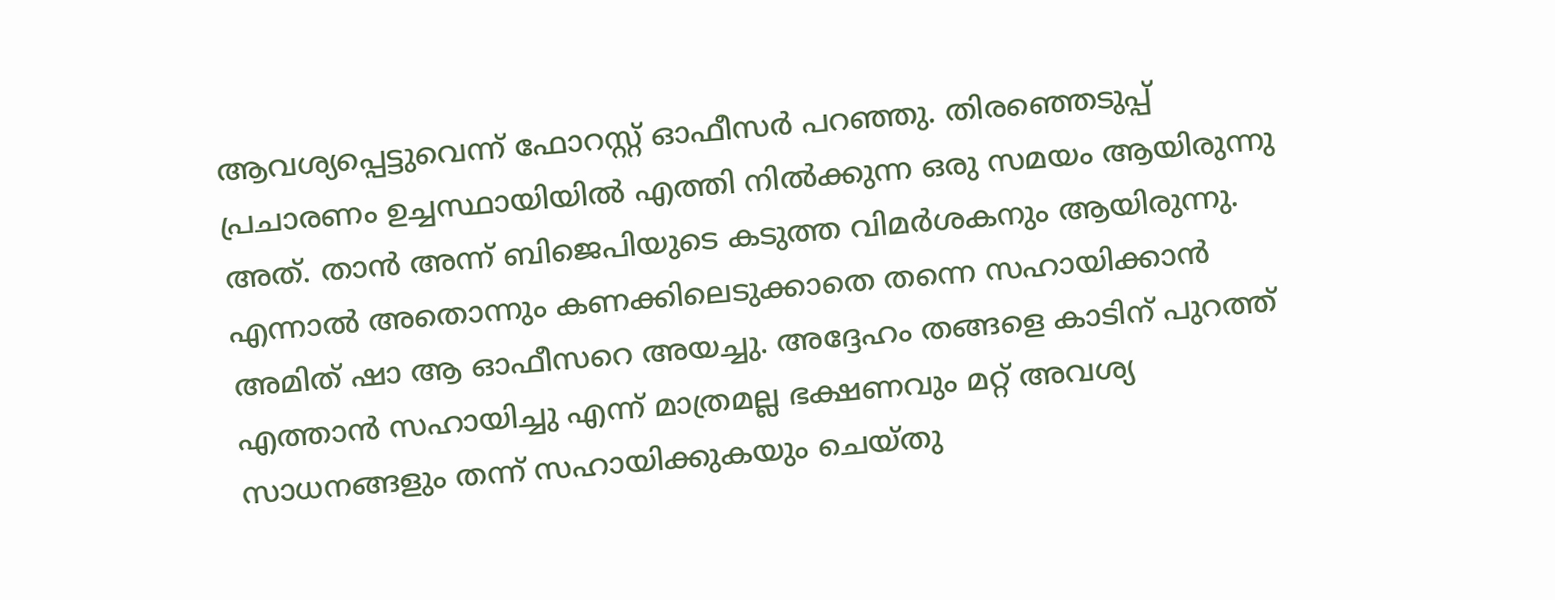ആവശ്യപ്പെട്ടുവെന്ന് ഫോറസ്റ്റ് ഓഫീസര്‍ പറഞ്ഞു. തിരഞ്ഞെടുപ്പ് പ്രചാരണം ഉച്ചസ്ഥായിയില്‍ എത്തി നില്‍ക്കുന്ന ഒരു സമയം ആയിരുന്നു അത്. താന്‍ അന്ന് ബിജെപിയുടെ കടുത്ത വിമര്‍ശകനും ആയിരുന്നു. എന്നാല്‍ അതൊന്നും കണക്കിലെടുക്കാതെ തന്നെ സഹായിക്കാന്‍ അമിത് ഷാ ആ ഓഫീസറെ അയച്ചു. അദ്ദേഹം തങ്ങളെ കാടിന് പുറത്ത് എത്താന്‍ സഹായിച്ചു എന്ന് മാത്രമല്ല ഭക്ഷണവും മറ്റ് അവശ്യ സാധനങ്ങളും തന്ന് സഹായിക്കുകയും ചെയ്തു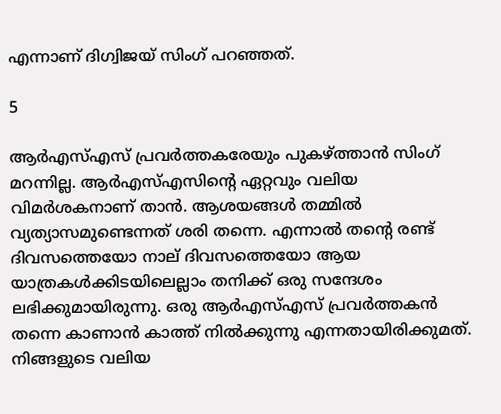എന്നാണ് ദിഗ്വിജയ് സിംഗ് പറഞ്ഞത്.

5

ആര്‍എസ്എസ് പ്രവര്‍ത്തകരേയും പുകഴ്ത്താന്‍ സിംഗ് മറന്നില്ല. ആര്‍എസ്എസിന്റെ ഏറ്റവും വലിയ വിമര്‍ശകനാണ് താന്‍. ആശയങ്ങള്‍ തമ്മില്‍ വ്യത്യാസമുണ്ടെന്നത് ശരി തന്നെ. എന്നാല്‍ തന്റെ രണ്ട് ദിവസത്തെയോ നാല് ദിവസത്തെയോ ആയ യാത്രകള്‍ക്കിടയിലെല്ലാം തനിക്ക് ഒരു സന്ദേശം ലഭിക്കുമായിരുന്നു. ഒരു ആര്‍എസ്എസ് പ്രവര്‍ത്തകന്‍ തന്നെ കാണാന്‍ കാത്ത് നില്‍ക്കുന്നു എന്നതായിരിക്കുമത്. നിങ്ങളുടെ വലിയ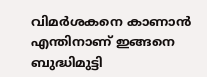വിമര്‍ശകനെ കാണാന്‍ എന്തിനാണ് ഇങ്ങനെ ബുദ്ധിമുട്ടി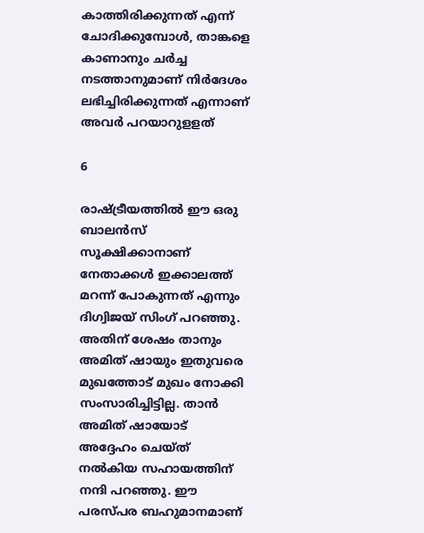കാത്തിരിക്കുന്നത് എന്ന് ചോദിക്കുമ്പോള്‍, താങ്കളെ കാണാനും ചര്‍ച്ച നടത്താനുമാണ് നിര്‍ദേശം ലഭിച്ചിരിക്കുന്നത് എന്നാണ് അവര്‍ പറയാറുളളത്

6

രാഷ്ട്രീയത്തില്‍ ഈ ഒരു ബാലന്‍സ് സൂക്ഷിക്കാനാണ് നേതാക്കള്‍ ഇക്കാലത്ത് മറന്ന് പോകുന്നത് എന്നും ദിഗ്വിജയ് സിംഗ് പറഞ്ഞു. അതിന് ശേഷം താനും അമിത് ഷായും ഇതുവരെ മുഖത്തോട് മുഖം നോക്കി സംസാരിച്ചിട്ടില്ല. താന്‍ അമിത് ഷായോട് അദ്ദേഹം ചെയ്ത് നല്‍കിയ സഹായത്തിന് നന്ദി പറഞ്ഞു. ഈ പരസ്പര ബഹുമാനമാണ്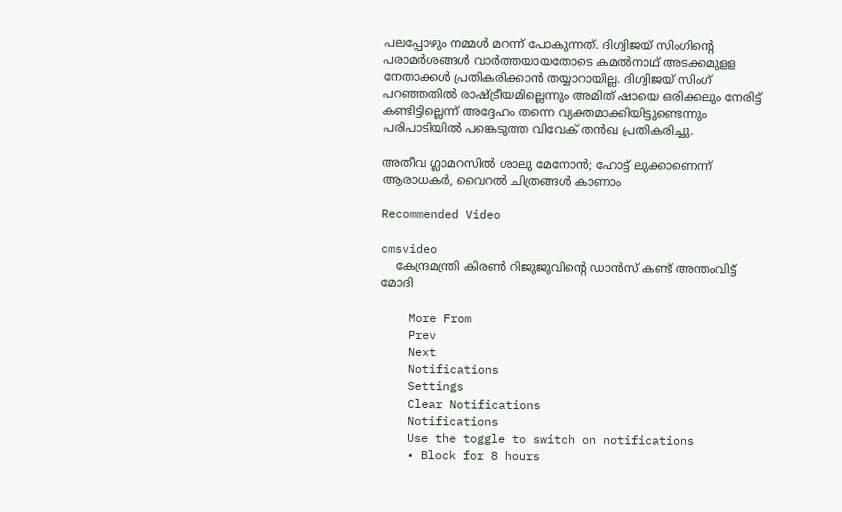പലപ്പോഴും നമ്മള്‍ മറന്ന് പോകുന്നത്. ദിഗ്വിജയ് സിംഗിന്റെ പരാമര്‍ശങ്ങള്‍ വാര്‍ത്തയായതോടെ കമല്‍നാഥ് അടക്കമുളള നേതാക്കള്‍ പ്രതികരിക്കാന്‍ തയ്യാറായില്ല. ദിഗ്വിജയ് സിംഗ് പറഞ്ഞതില്‍ രാഷ്ട്രീയമില്ലെന്നും അമിത് ഷായെ ഒരിക്കലും നേരിട്ട് കണ്ടിട്ടില്ലെന്ന് അദ്ദേഹം തന്നെ വ്യക്തമാക്കിയിട്ടുണ്ടെന്നും പരിപാടിയില്‍ പങ്കെടുത്ത വിവേക് തന്‍ഖ പ്രതികരിച്ചു.

അതീവ ഗ്ലാമറസില്‍ ശാലു മേനോന്‍; ഹോട്ട് ലുക്കാണെന്ന് ആരാധകര്‍, വൈറല്‍ ചിത്രങ്ങള്‍ കാണാം

Recommended Video

cmsvideo
    കേന്ദ്രമന്ത്രി കിരൺ റിജുജുവിന്റെ ഡാൻസ് കണ്ട് അന്തംവിട്ട് മോദി

    More From
    Prev
    Next
    Notifications
    Settings
    Clear Notifications
    Notifications
    Use the toggle to switch on notifications
    • Block for 8 hours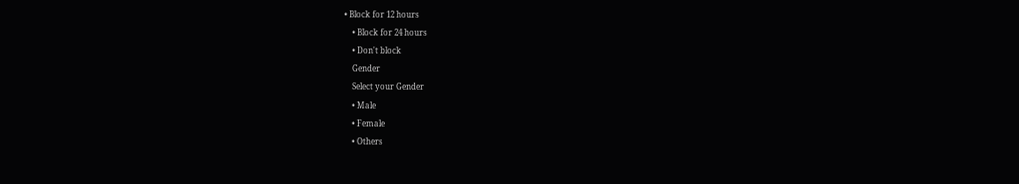• Block for 12 hours
    • Block for 24 hours
    • Don't block
    Gender
    Select your Gender
    • Male
    • Female
    • Others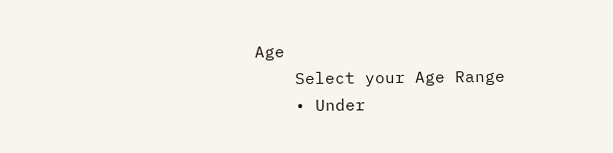Age
    Select your Age Range
    • Under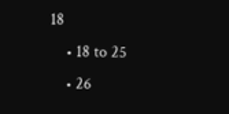18
    • 18 to 25
    • 26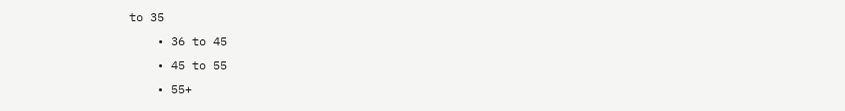to 35
    • 36 to 45
    • 45 to 55
    • 55+